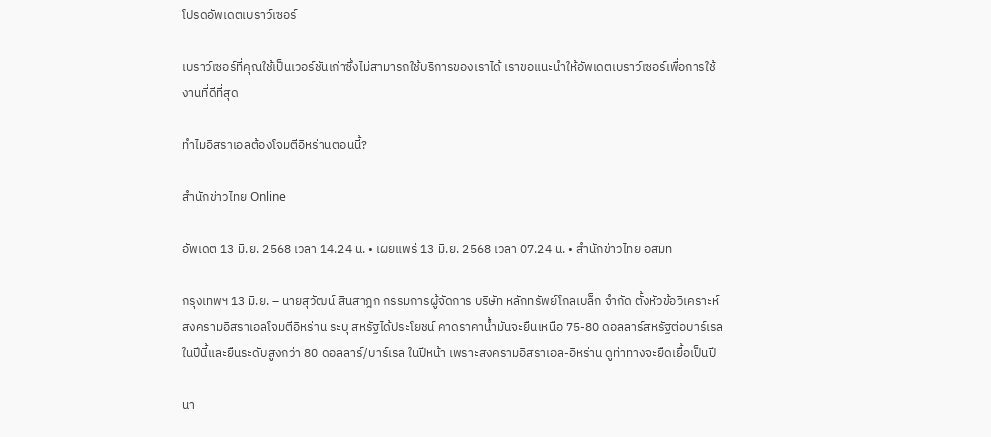โปรดอัพเดตเบราว์เซอร์

เบราว์เซอร์ที่คุณใช้เป็นเวอร์ชันเก่าซึ่งไม่สามารถใช้บริการของเราได้ เราขอแนะนำให้อัพเดตเบราว์เซอร์เพื่อการใช้งานที่ดีที่สุด

ทำไมอิสราเอลต้องโจมตีอิหร่านตอนนี้?

สำนักข่าวไทย Online

อัพเดต 13 มิ.ย. 2568 เวลา 14.24 น. • เผยแพร่ 13 มิ.ย. 2568 เวลา 07.24 น. • สำนักข่าวไทย อสมท

กรุงเทพฯ 13 มิ.ย. – นายสุวัฒน์ สินสาฎก กรรมการผู้จัดการ บริษัท หลักทรัพย์โกลเบล็ก จำกัด ตั้งหัวข้อวิเคราะห์สงครามอิสราเอลโจมตีอิหร่าน ระบุ สหรัฐได้ประโยชน์ คาดราคาน้ำมันจะยืนเหนือ 75-80 ดอลลาร์สหรัฐต่อบาร์เรล ในปีนี้และยืนระดับสูงกว่า 80 ดอลลาร์/บาร์เรล ในปีหน้า เพราะสงครามอิสราเอล-อิหร่าน ดูท่าทางจะยืดเยื้อเป็นปี

นา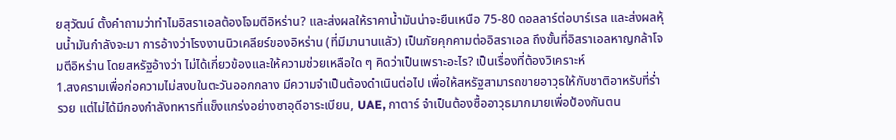ยสุวัฒน์ ตั้งคำถามว่าทำไมอิสราเอลต้องโจมตีอิหร่าน? และส่งผลให้ราคาน้ำมันน่าจะยืนเหนือ 75-80 ดอลลาร์ต่อบาร์เรล และส่งผลหุ้นน้ำมันกำลังจะมา การอ้างว่าโรงงานนิวเคลียร์ของอิหร่าน (ที่มีมานานแลัว) เป็นภัยคุกคามต่ออิสราเอล ถึงขั้นที่อิสราเอลหาญกล้าโจมตีอิหร่าน โดยสหรัฐอ้างว่า ไม่ได้เกี่ยวข้องและให้ความช่วยเหลือใด ๆ คิดว่าเป็นเพราะอะไร? เป็นเรื่องที่ต้องวิเคราะห์
1.สงครามเพื่อก่อความไม่สงบในตะวันออกกลาง มีความจำเป็นต้องดำเนินต่อไป เพื่อให้สหรัฐสามารถขายอาวุธให้กับชาติอาหรับที่ร่ำรวย แต่ไม่ได้มีกองกำลังทหารที่แข็งแกร่งอย่างซาอุดีอาระเบียน, UAE, กาตาร์ จำเป็นต้องซื้ออาวุธมากมายเพื่อป้องกันตน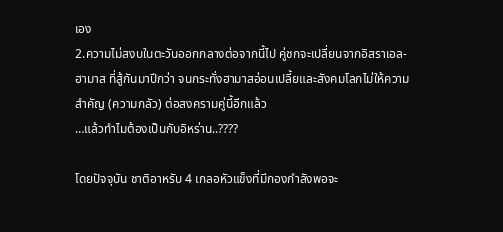เอง
2.ความไม่สงบในตะวันออกกลางต่อจากนี้ไป คู่ชกจะเปลี่ยนจากอิสราเอล-ฮามาส ที่สู้กันมาปีกว่า จนกระทั่งฮามาสอ่อนเปลี้ยและสังคมโลกไม่ให้ความสำคัญ (ความกลัว) ต่อสงครามคู่นี้อีกแล้ว
…แล้วทำไมต้องเป็นกับอิหร่าน..????

โดยปัจจุบัน ชาติอาหรับ 4 เกลอหัวแข็งที่มีกองกำลังพอจะ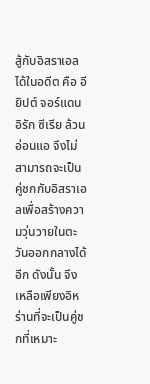สู้กับอิสราเอลได้ในอดีต คือ อียิปต์ จอร์แดน อิรัก ซีเรีย ล้วนอ่อนแอ จึงไม่สามารถจะเป็นคู่ชกกับอิสราเอลเพื่อสร้างความวุ่นวายในตะวันออกกลางได้อีก ดังนั้น จึงเหลือเพียงอิหร่านที่จะเป็นคู่ชกที่เหมาะ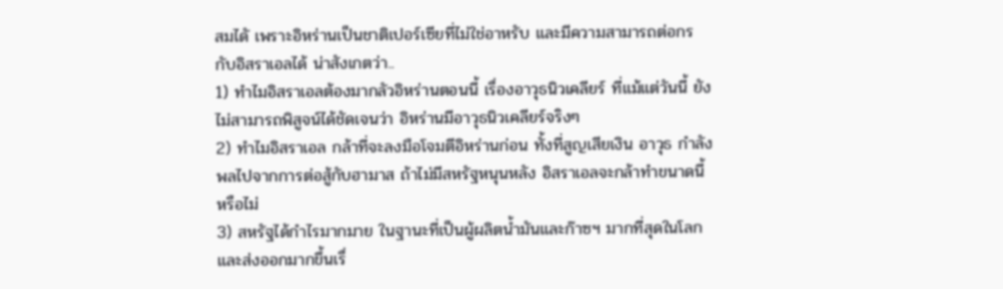สมไดั เพราะอิหร่านเป็นชาติเปอร์เซียที่ไม่ใช่อาหรับ และมีความสามารถต่อกรกับอิสราเอลได้ น่าสังเกตว่า..
1) ทำไมอิสราเอลต้องมากลัวอิหร่านตอนนี้ เรื่องอาวุธนิวเคลียร์ ที่แม้แต่วันนี้ ยังไม่สามารถพิสูจน์ได้ชัดเจนว่า อิหร่านมีอาวุธนิวเคลียร์จริงๆ
2) ทำไมอิสราเอล กล้าที่จะลงมือโจมตีอิหร่านก่อน ทั้งที่สูญเสียเงิน อาวุธ กำลังพลไปจากการต่อสู้กับฮามาส ถ้าไม่มีสหรัฐหนุนหลัง อิสราเอลจะกล้าทำขนาดนี้หรือไม่
3) สหรัฐได้กำไรมากมาย ในฐานะที่เป็นผู้ผลิตน้ำมันและก๊าซฯ มากที่สุดในโลก และส่งออกมากขึ้นเรื่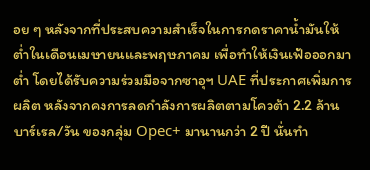อย ๆ หลังจากที่ประสบความสำเร็จในการกดราคาน้ำมันให้ต่ำในเดือนเมษายนและพฤษภาคม เพื่อทำให้เงินเฟ้อออกมาต่ำ โดยได้รับความร่วมมือจากซาอุฯ UAE ที่ประกาศเพิ่มการผลิต หลังจากคงการลดกำลังการผลิตตามโควต้า 2.2 ล้านบาร์เรล/วัน ของกลุ่ม Opec+ มานานกว่า 2 ปี นั่นทำ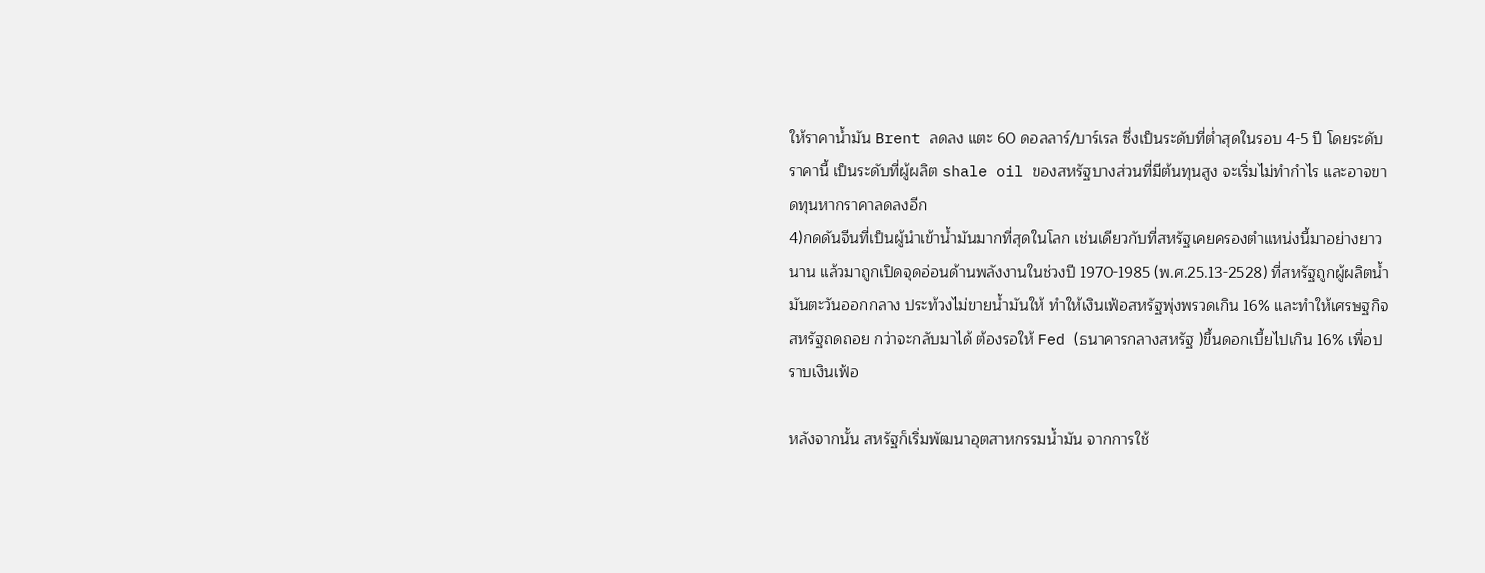ให้ราคาน้ำมัน Brent ลดลง แตะ 60 ดอลลาร์/บาร์เรล ซึ่งเป็นระดับที่ต่ำสุดในรอบ 4-5 ปี โดยระดับราคานี้ เป็นระดับที่ผู้ผลิต shale oil ของสหรัฐบางส่วนที่มีต้นทุนสูง จะเริ่มไม่ทำกำไร และอาจขาดทุนหากราคาลดลงอีก
4)กดดันจีนที่เป็นผู้นำเข้าน้ำมันมากที่สุดในโลก เช่นเดียวกับที่สหรัฐเคยครองตำแหน่งนี้มาอย่างยาวนาน แล้วมาถูกเปิดจุดอ่อนด้านพลังงานในช่วงปี 1970-1985 (พ.ศ.25.13-2528) ที่สหรัฐถูกผู้ผลิตน้ำมันตะวันออกกลาง ประท้วงไม่ขายน้ำมันให้ ทำให้เงินเฟ้อสหรัฐพุ่งพรวดเกิน 16% และทำให้เศรษฐกิจสหรัฐถดถอย กว่าจะกลับมาได้ ต้องรอให้ Fed (ธนาคารกลางสหรัฐ )ขึ้นดอกเบี้ยไปเกิน 16% เพื่อปราบเงินเฟ้อ

หลังจากนั้น สหรัฐก็เริ่มพัฒนาอุตสาหกรรมน้ำมัน จากการใช้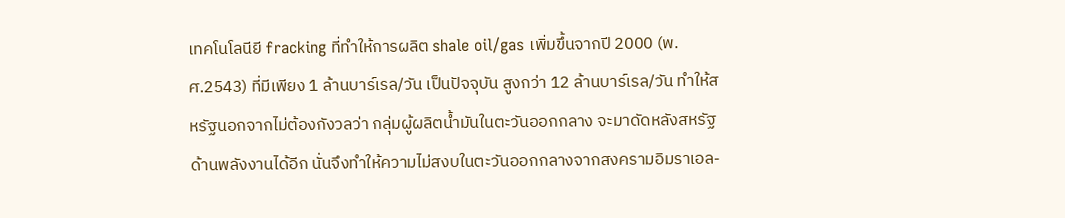เทคโนโลนียี fracking ที่ทำให้การผลิต shale oil/gas เพิ่มขึ้นจากปี 2000 (พ.ศ.2543) ที่มีเพียง 1 ล้านบาร์เรล/วัน เป็นปัจจุบัน สูงกว่า 12 ล้านบาร์เรล/วัน ทำให้สหรัฐนอกจากไม่ต้องกังวลว่า กลุ่มผู้ผลิตน้ำมันในตะวันออกกลาง จะมาดัดหลังสหรัฐด้านพลังงานได้อีก นั่นจึงทำให้ความไม่สงบในตะวันออกกลางจากสงครามอิมราเอล-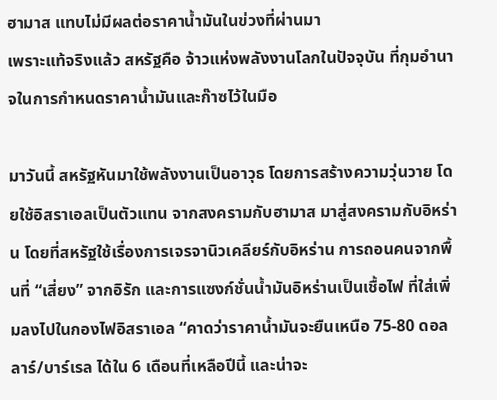ฮามาส แทบไม่มีผลต่อราคาน้ำมันในข่วงที่ผ่านมา
เพราะแท้จริงแล้ว สหรัฐคือ จ้าวแห่งพลังงานโลกในปัจจุบัน ที่กุมอำนาจในการกำหนดราคาน้ำมันและก๊าซไว้ในมือ

มาวันนี้ สหรัฐหันมาใช้พลังงานเป็นอาวุธ โดยการสร้างความวุ่นวาย โดยใช้อิสราเอลเป็นตัวแทน จากสงครามกับฮามาส มาสู่สงครามกับอิหร่าน โดยที่สหรัฐใช้เรื่องการเจรจานิวเคลียร์กับอิหร่าน การถอนคนจากพื้นที่ “เสี่ยง” จากอิรัก และการแซงก์ชั่นน้ำมันอิหร่านเป็นเชื้อไฟ ที่ใส่เพิ่มลงไปในกองไฟอิสราเอล “คาดว่าราคาน้ำมันจะยืนเหนือ 75-80 ดอลลาร์/บาร์เรล ได้ใน 6 เดือนที่เหลือปีนี้ และน่าจะ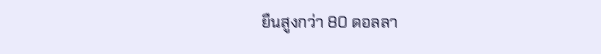ยืนสูงกว่า 80 ดอลลา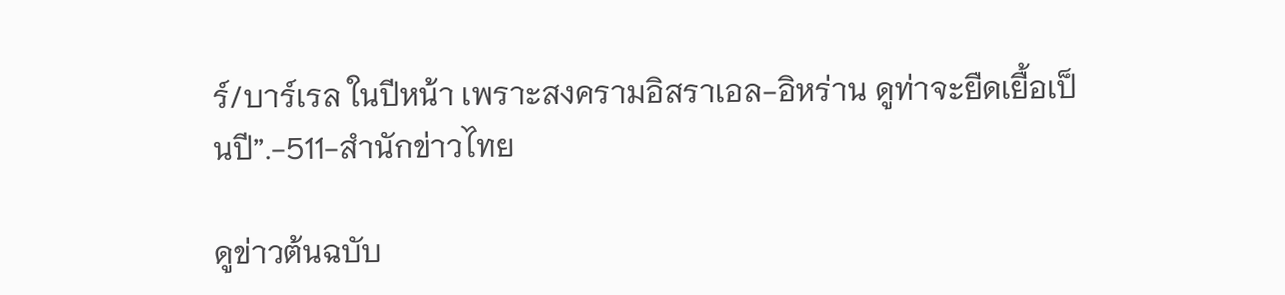ร์/บาร์เรล ในปีหน้า เพราะสงครามอิสราเอล-อิหร่าน ดูท่าจะยืดเยื้อเป็นปี”.-511-สำนักข่าวไทย

ดูข่าวต้นฉบับ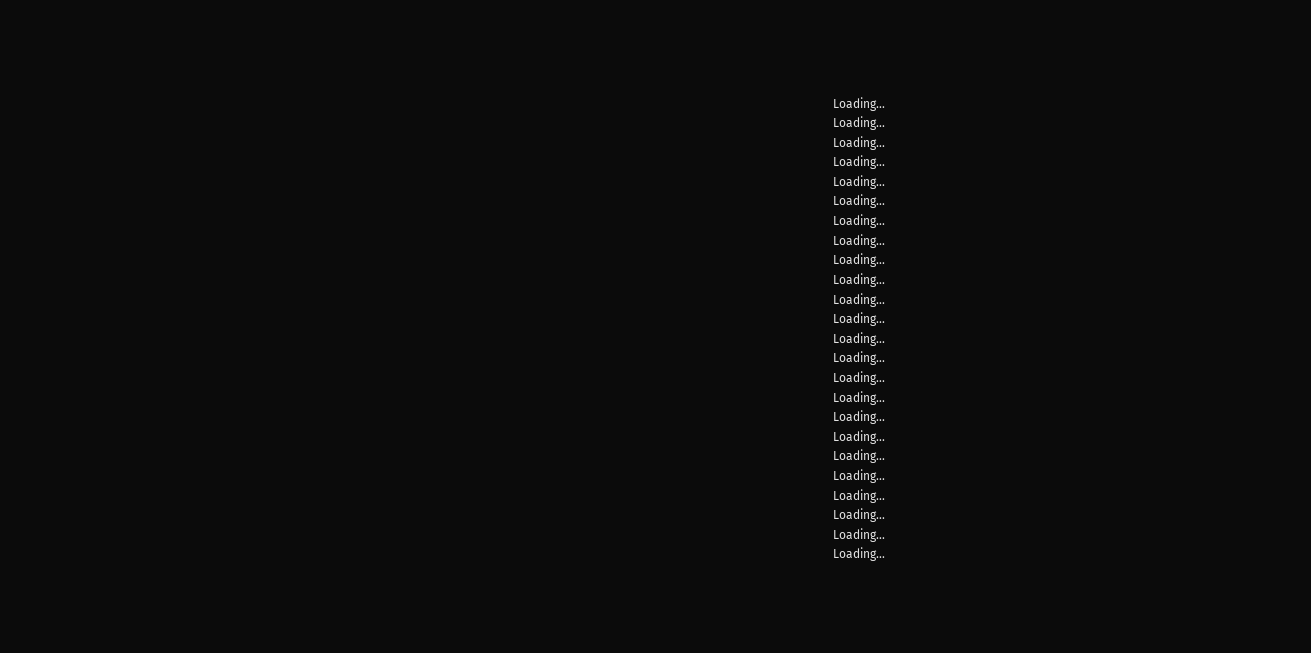Loading...
Loading...
Loading...
Loading...
Loading...
Loading...
Loading...
Loading...
Loading...
Loading...
Loading...
Loading...
Loading...
Loading...
Loading...
Loading...
Loading...
Loading...
Loading...
Loading...
Loading...
Loading...
Loading...
Loading...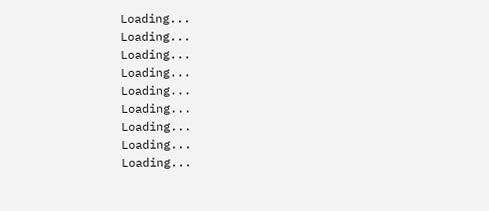Loading...
Loading...
Loading...
Loading...
Loading...
Loading...
Loading...
Loading...
Loading...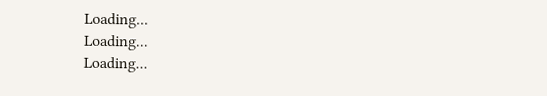Loading...
Loading...
Loading...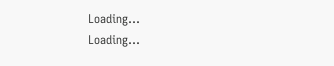Loading...
Loading...